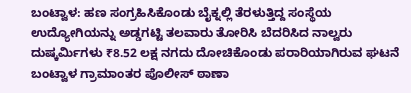ಬಂಟ್ವಾಳ: ಹಣ ಸಂಗ್ರಹಿಸಿಕೊಂಡು ಬೈಕ್ನಲ್ಲಿ ತೆರಳುತ್ತಿದ್ದ ಸಂಸ್ಥೆಯ ಉದ್ಯೋಗಿಯನ್ನು ಅಡ್ಡಗಟ್ಟಿ ತಲವಾರು ತೋರಿಸಿ ಬೆದರಿಸಿದ ನಾಲ್ವರು ದುಷ್ಕರ್ಮಿಗಳು ₹8.52 ಲಕ್ಷ ನಗದು ದೋಚಿಕೊಂಡು ಪರಾರಿಯಾಗಿರುವ ಘಟನೆ ಬಂಟ್ವಾಳ ಗ್ರಾಮಾಂತರ ಪೊಲೀಸ್ ಠಾಣಾ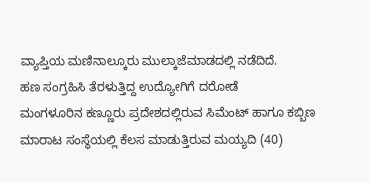ವ್ಯಾಪ್ತಿಯ ಮಣಿನಾಲ್ಕೂರು ಮುಲ್ಕಾಜೆಮಾಡದಲ್ಲಿ ನಡೆದಿದೆ.
ಹಣ ಸಂಗ್ರಹಿಸಿ ತೆರಳುತ್ತಿದ್ದ ಉದ್ಯೋಗಿಗೆ ದರೋಡೆ
ಮಂಗಳೂರಿನ ಕಣ್ಣೂರು ಪ್ರದೇಶದಲ್ಲಿರುವ ಸಿಮೆಂಟ್ ಹಾಗೂ ಕಬ್ಬಿಣ ಮಾರಾಟ ಸಂಸ್ಥೆಯಲ್ಲಿ ಕೆಲಸ ಮಾಡುತ್ತಿರುವ ಮಯ್ಯದಿ (40)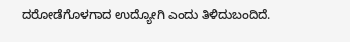ದರೋಡೆಗೊಳಗಾದ ಉದ್ಯೋಗಿ ಎಂದು ತಿಳಿದುಬಂದಿದೆ.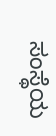ಸಂಸ್ಥೆಯ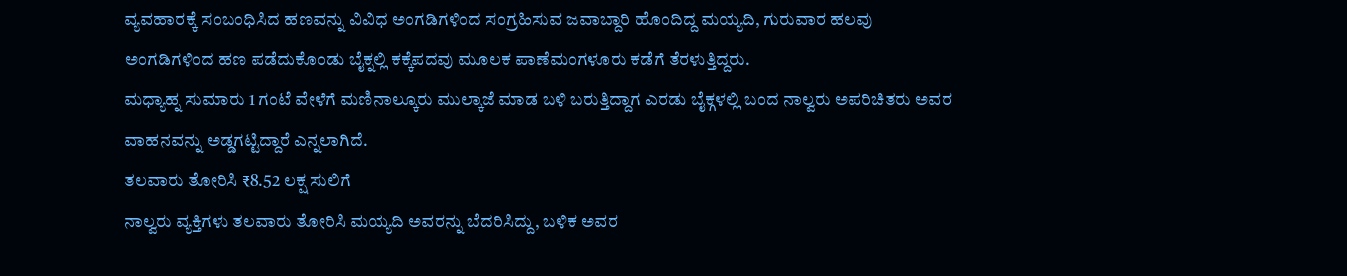ವ್ಯವಹಾರಕ್ಕೆ ಸಂಬಂಧಿಸಿದ ಹಣವನ್ನು ವಿವಿಧ ಅಂಗಡಿಗಳಿಂದ ಸಂಗ್ರಹಿಸುವ ಜವಾಬ್ದಾರಿ ಹೊಂದಿದ್ದ ಮಯ್ಯದಿ, ಗುರುವಾರ ಹಲವು ಅಂಗಡಿಗಳಿಂದ ಹಣ ಪಡೆದುಕೊಂಡು ಬೈಕ್ನಲ್ಲಿ ಕಕ್ಕೆಪದವು ಮೂಲಕ ಪಾಣೆಮಂಗಳೂರು ಕಡೆಗೆ ತೆರಳುತ್ತಿದ್ದರು.
ಮಧ್ಯಾಹ್ನ ಸುಮಾರು 1 ಗಂಟೆ ವೇಳೆಗೆ ಮಣಿನಾಲ್ಕೂರು ಮುಲ್ಕಾಜೆ ಮಾಡ ಬಳಿ ಬರುತ್ತಿದ್ದಾಗ ಎರಡು ಬೈಕ್ಗಳಲ್ಲಿ ಬಂದ ನಾಲ್ವರು ಅಪರಿಚಿತರು ಅವರ ವಾಹನವನ್ನು ಅಡ್ಡಗಟ್ಟಿದ್ದಾರೆ ಎನ್ನಲಾಗಿದೆ.
ತಲವಾರು ತೋರಿಸಿ ₹8.52 ಲಕ್ಷ ಸುಲಿಗೆ
ನಾಲ್ವರು ವ್ಯಕ್ತಿಗಳು ತಲವಾರು ತೋರಿಸಿ ಮಯ್ಯದಿ ಅವರನ್ನು ಬೆದರಿಸಿದ್ದು, ಬಳಿಕ ಅವರ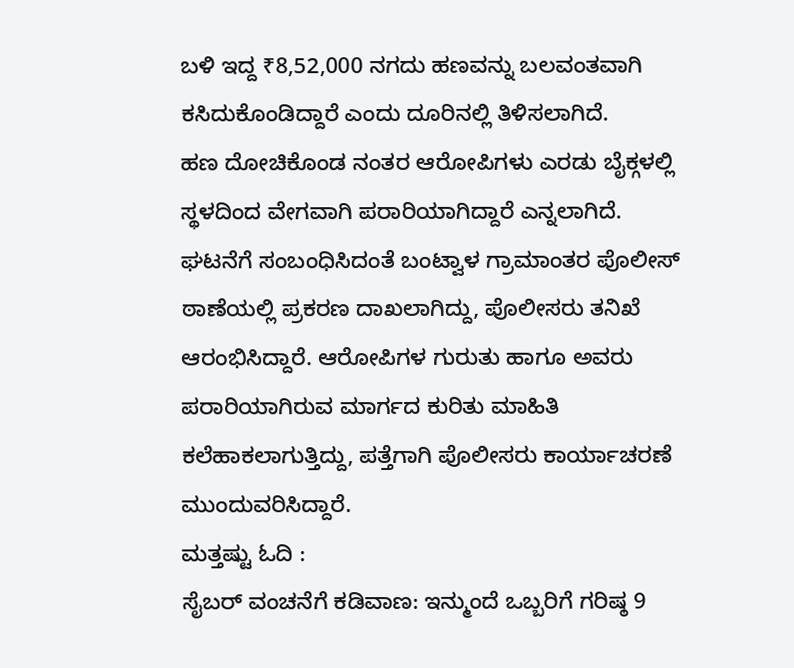ಬಳಿ ಇದ್ದ ₹8,52,000 ನಗದು ಹಣವನ್ನು ಬಲವಂತವಾಗಿ ಕಸಿದುಕೊಂಡಿದ್ದಾರೆ ಎಂದು ದೂರಿನಲ್ಲಿ ತಿಳಿಸಲಾಗಿದೆ.
ಹಣ ದೋಚಿಕೊಂಡ ನಂತರ ಆರೋಪಿಗಳು ಎರಡು ಬೈಕ್ಗಳಲ್ಲಿ ಸ್ಥಳದಿಂದ ವೇಗವಾಗಿ ಪರಾರಿಯಾಗಿದ್ದಾರೆ ಎನ್ನಲಾಗಿದೆ.
ಘಟನೆಗೆ ಸಂಬಂಧಿಸಿದಂತೆ ಬಂಟ್ವಾಳ ಗ್ರಾಮಾಂತರ ಪೊಲೀಸ್ ಠಾಣೆಯಲ್ಲಿ ಪ್ರಕರಣ ದಾಖಲಾಗಿದ್ದು, ಪೊಲೀಸರು ತನಿಖೆ ಆರಂಭಿಸಿದ್ದಾರೆ. ಆರೋಪಿಗಳ ಗುರುತು ಹಾಗೂ ಅವರು ಪರಾರಿಯಾಗಿರುವ ಮಾರ್ಗದ ಕುರಿತು ಮಾಹಿತಿ ಕಲೆಹಾಕಲಾಗುತ್ತಿದ್ದು, ಪತ್ತೆಗಾಗಿ ಪೊಲೀಸರು ಕಾರ್ಯಾಚರಣೆ ಮುಂದುವರಿಸಿದ್ದಾರೆ.
ಮತ್ತಷ್ಟು ಓದಿ :
ಸೈಬರ್ ವಂಚನೆಗೆ ಕಡಿವಾಣ: ಇನ್ಮುಂದೆ ಒಬ್ಬರಿಗೆ ಗರಿಷ್ಠ 9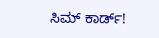ಸಿಮ್ ಕಾರ್ಡ್!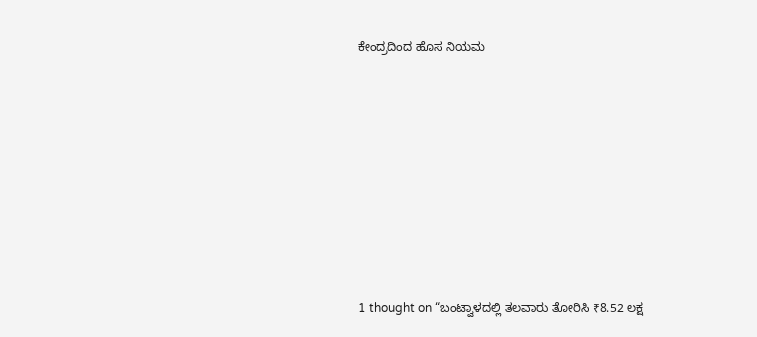ಕೇಂದ್ರದಿಂದ ಹೊಸ ನಿಯಮ











1 thought on “ಬಂಟ್ವಾಳದಲ್ಲಿ ತಲವಾರು ತೋರಿಸಿ ₹8.52 ಲಕ್ಷ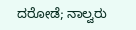ದರೋಡೆ; ನಾಲ್ವರು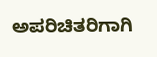ಅಪರಿಚಿತರಿಗಾಗಿ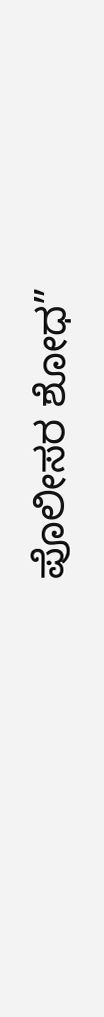ಪೊಲೀಸರ ಶೋಧ”